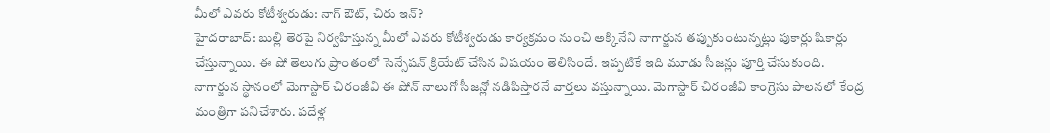మీలో ఎవరు కోటీశ్వరుడు: నాగ్ ఔట్, చిరు ఇన్?
హైదరాబాద్: బుల్లి తెరపై నిర్వహిస్తున్న మీలో ఎవరు కోటీశ్వరుడు కార్యక్రమం నుంచి అక్కినేని నాగార్జున తప్పుకుంటున్నట్లు పుకార్లు షికార్లు చేస్తున్నాయి. ఈ షో తెలుగు ప్రాంతంలో సెన్సేషన్ క్రియేట్ చేసిన విషయం తెలిసిందే. ఇప్పటికే ఇది మూడు సీజన్లు పూర్తి చేసుకుంది.
నాగార్జున స్థానంలో మెగాస్టార్ చిరంజీవి ఈ షోన్ నాలుగో సీజన్లో నడిపిస్తారనే వార్తలు వస్తున్నాయి. మెగాస్టార్ చిరంజీవి కాంగ్రెసు పాలనలో కేంద్ర మంత్రిగా పనిచేశారు. పదేళ్ల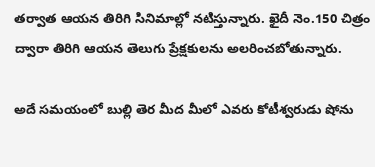తర్వాత ఆయన తిరిగి సినిమాల్లో నటిస్తున్నారు. ఖైదీ నెం.150 చిత్రం ద్వారా తిరిగి ఆయన తెలుగు ప్రేక్షకులను అలరించబోతున్నారు.

అదే సమయంలో బుల్లి తెర మీద మీలో ఎవరు కోటీశ్వరుడు షోను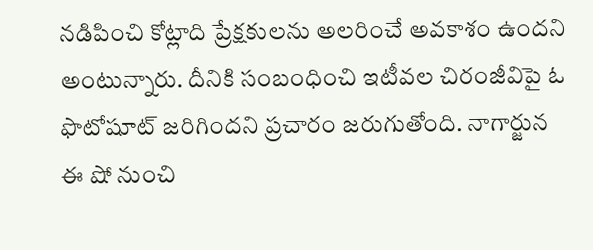నడిపించి కోట్లాది ప్రేక్షకులను అలరించే అవకాశం ఉందని అంటున్నారు. దీనికి సంబంధించి ఇటీవల చిరంజీవిపై ఓ ఫొటోషూట్ జరిగిందని ప్రచారం జరుగుతోంది. నాగార్జున ఈ షో నుంచి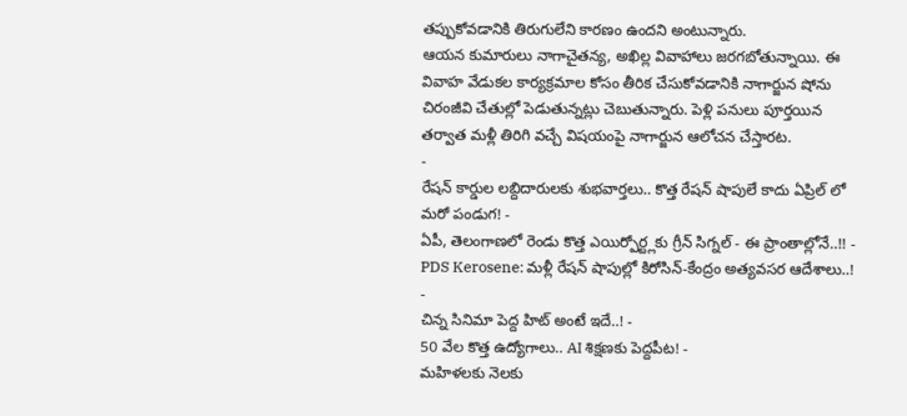తప్పుకోవడానికి తిరుగులేని కారణం ఉందని అంటున్నారు.
ఆయన కుమారులు నాగాచైతన్య, అఖిల్ల వివాహాలు జరగబోతున్నాయి. ఈ వివాహ వేడుకల కార్యక్రమాల కోసం తీరిక చేసుకోవడానికి నాగార్జున షోను చిరంజీవి చేతుల్లో పెడుతున్నట్లు చెబుతున్నారు. పెళ్లి పనులు పూర్తయిన తర్వాత మళ్లీ తిరిగి వచ్చే విషయంపై నాగార్జున ఆలోచన చేస్తారట.
-
రేషన్ కార్డుల లబ్దిదారులకు శుభవార్తలు.. కొత్త రేషన్ షాపులే కాదు ఏప్రిల్ లో మరో పండుగ! -
ఏపీ, తెలంగాణలో రెండు కొత్త ఎయిర్పోర్ట్లకు గ్రీన్ సిగ్నల్ - ఈ ప్రాంతాల్లోనే..!! -
PDS Kerosene: మళ్లీ రేషన్ షాపుల్లో కిరోసిన్-కేంద్రం అత్యవసర ఆదేశాలు..! -
చిన్న సినిమా పెద్ద హిట్ అంటే ఇదే..! -
50 వేల కొత్త ఉద్యోగాలు.. AI శిక్షణకు పెద్దపీట! -
మహిళలకు నెలకు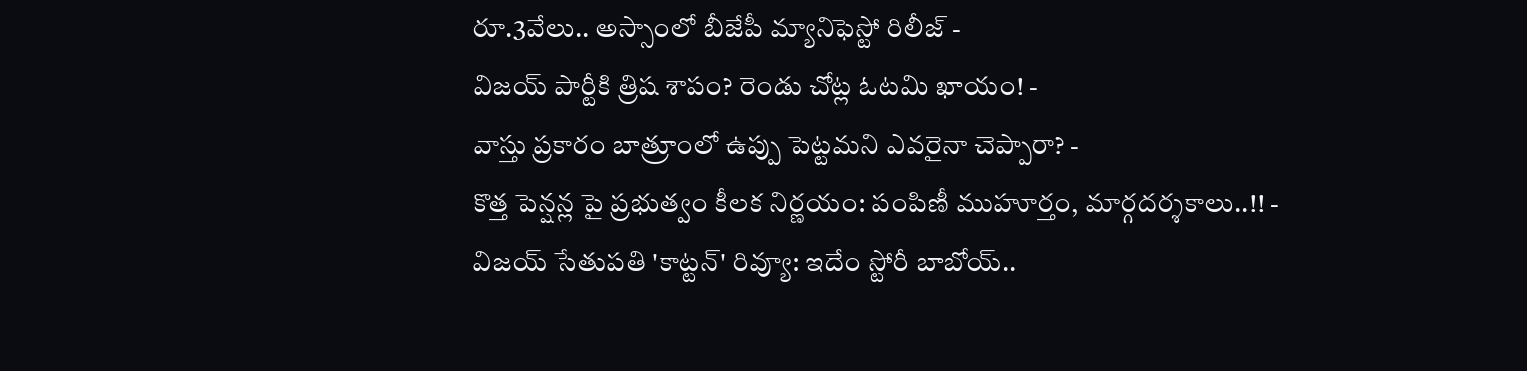రూ.3వేలు.. అస్సాంలో బీజేపీ మ్యానిఫెస్టో రిలీజ్ -
విజయ్ పార్టీకి త్రిష శాపం? రెండు చోట్ల ఓటమి ఖాయం! -
వాస్తు ప్రకారం బాత్రూంలో ఉప్పు పెట్టమని ఎవరైనా చెప్పారా? -
కొత్త పెన్షన్ల పై ప్రభుత్వం కీలక నిర్ణయం: పంపిణీ ముహూర్తం, మార్గదర్శకాలు..!! -
విజయ్ సేతుపతి 'కాట్టన్' రివ్యూ: ఇదేం స్టోరీ బాబోయ్..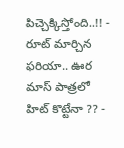పిచ్చెక్కిస్తోంది..!! -
రూట్ మార్చిన ఫరియా.. ఊర మాస్ పాత్రలో హిట్ కొట్టేనా ?? -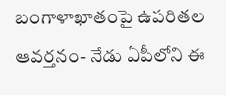బంగాళాఖాతంపై ఉపరితల ఆవర్తనం- నేడు ఏపీలోని ఈ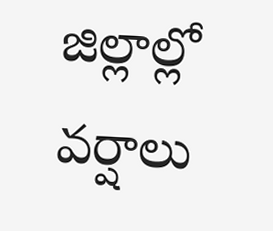జిల్లాల్లో వర్షాలు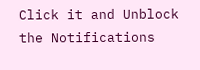Click it and Unblock the Notifications